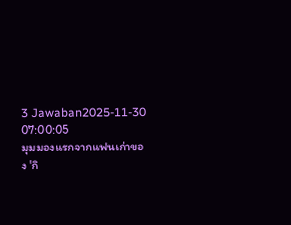3 Jawaban2025-11-30 07:00:05
มุมมองแรกจากแฟนเก่าของ 'กิ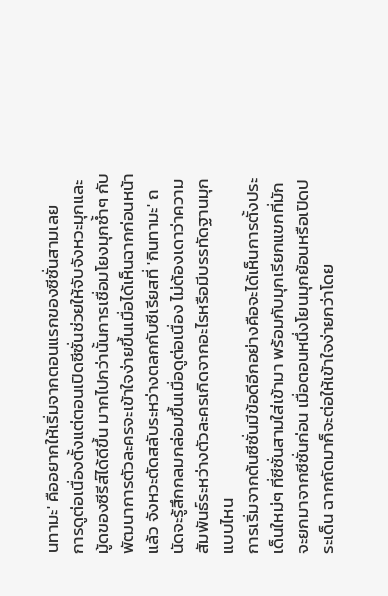นทามะ' คืออยากให้เริ่มจากตอนแรกของซีซั่นสามเลย
การดูต่อเนื่องตั้งแต่ตอนเปิดซีซั่นช่วยให้จับจังหวะมุกและมู้ดของซีรีส์ได้ดีขึ้น มากไปกว่านั้นการเชื่อมโยงมุกซ้ำๆ กับพัฒนาการตัวละครจะเข้าใจง่ายขึ้นเมื่อได้เห็นฉากก่อนหน้าแล้ว จังหวะตัดสลับระหว่างตลกกับซีเรียสที่ 'กินทามะ' ถนัดจะรู้สึกกลมกล่อมขึ้นเมื่อดูต่อเนื่อง ไม่ต้องเดาว่าความสัมพันธ์ระหว่างตัวละครเกิดจากอะไรหรือมีบรรทัดฐานมุกแบบไหน
การเริ่มจากต้นซีซั่นมีข้อดีอีกอย่างคือจะได้เห็นการตั้งประเด็นใหม่ๆ ที่ซีซั่นสามใส่เข้ามา พร้อมกับมุกเรียกแขกที่มักจะยกมาจากซีซั่นก่อน เมื่อตอนหนึ่งโยนมุกย้อนหรือเปิดประเด็น ฉากถัดมาก็จะต่อให้เข้าใจง่ายกว่าโดย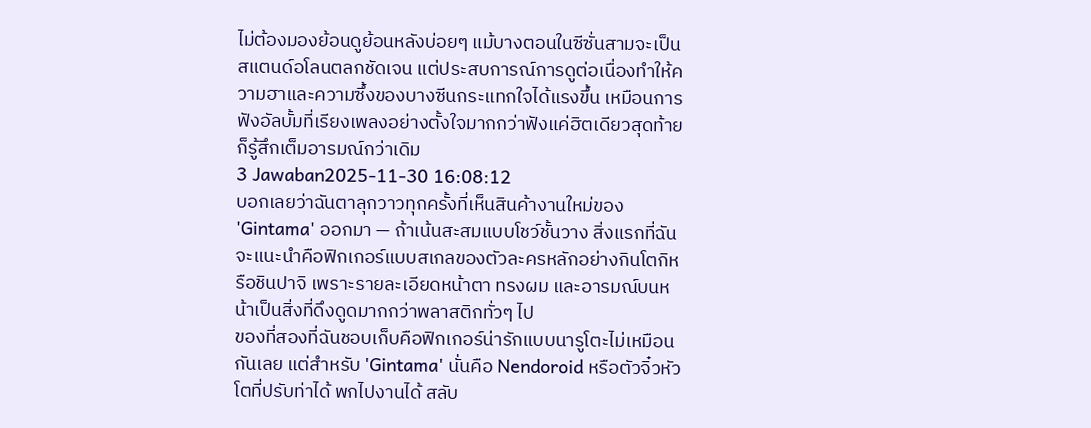ไม่ต้องมองย้อนดูย้อนหลังบ่อยๆ แม้บางตอนในซีซั่นสามจะเป็นสแตนด์อโลนตลกชัดเจน แต่ประสบการณ์การดูต่อเนื่องทำให้ความฮาและความซึ้งของบางซีนกระแทกใจได้แรงขึ้น เหมือนการฟังอัลบั้มที่เรียงเพลงอย่างตั้งใจมากกว่าฟังแค่ฮิตเดียวสุดท้ายก็รู้สึกเต็มอารมณ์กว่าเดิม
3 Jawaban2025-11-30 16:08:12
บอกเลยว่าฉันตาลุกวาวทุกครั้งที่เห็นสินค้างานใหม่ของ 'Gintama' ออกมา — ถ้าเน้นสะสมแบบโชว์ชั้นวาง สิ่งแรกที่ฉันจะแนะนำคือฟิกเกอร์แบบสเกลของตัวละครหลักอย่างกินโตกิหรือชินปาจิ เพราะรายละเอียดหน้าตา ทรงผม และอารมณ์บนหน้าเป็นสิ่งที่ดึงดูดมากกว่าพลาสติกทั่วๆ ไป
ของที่สองที่ฉันชอบเก็บคือฟิกเกอร์น่ารักแบบนารูโตะไม่เหมือนกันเลย แต่สำหรับ 'Gintama' นั่นคือ Nendoroid หรือตัวจิ๋วหัวโตที่ปรับท่าได้ พกไปงานได้ สลับ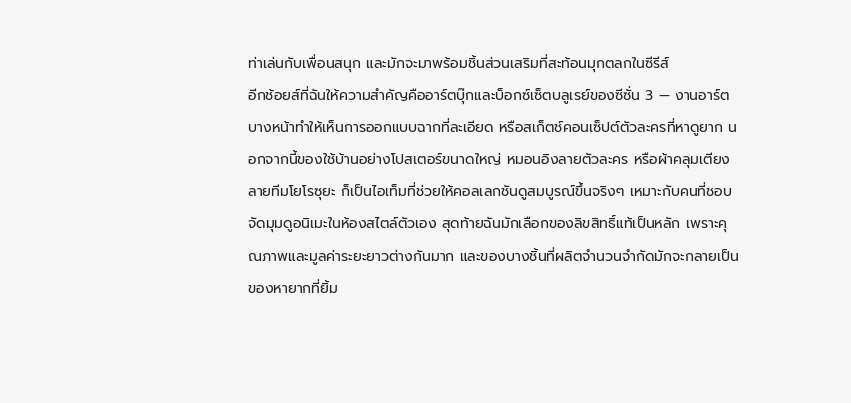ท่าเล่นกับเพื่อนสนุก และมักจะมาพร้อมชิ้นส่วนเสริมที่สะท้อนมุกตลกในซีรีส์
อีกช้อยส์ที่ฉันให้ความสำคัญคืออาร์ตบุ๊กและบ็อกซ์เซ็ตบลูเรย์ของซีซั่น 3 — งานอาร์ตบางหน้าทำให้เห็นการออกแบบฉากที่ละเอียด หรือสเก็ตช์คอนเซ็ปต์ตัวละครที่หาดูยาก นอกจากนี้ของใช้บ้านอย่างโปสเตอร์ขนาดใหญ่ หมอนอิงลายตัวละคร หรือผ้าคลุมเตียงลายทีมโยโรซุยะ ก็เป็นไอเท็มที่ช่วยให้คอลเลกชันดูสมบูรณ์ขึ้นจริงๆ เหมาะกับคนที่ชอบจัดมุมดูอนิเมะในห้องสไตล์ตัวเอง สุดท้ายฉันมักเลือกของลิขสิทธิ์แท้เป็นหลัก เพราะคุณภาพและมูลค่าระยะยาวต่างกันมาก และของบางชิ้นที่ผลิตจำนวนจำกัดมักจะกลายเป็นของหายากที่ยิ้ม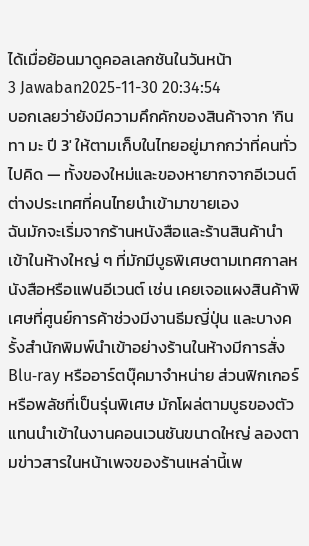ได้เมื่อย้อนมาดูคอลเลกชันในวันหน้า
3 Jawaban2025-11-30 20:34:54
บอกเลยว่ายังมีความคึกคักของสินค้าจาก 'กิน ทา มะ ปี 3' ให้ตามเก็บในไทยอยู่มากกว่าที่คนทั่วไปคิด — ทั้งของใหม่และของหายากจากอีเวนต์ต่างประเทศที่คนไทยนำเข้ามาขายเอง
ฉันมักจะเริ่มจากร้านหนังสือและร้านสินค้านำเข้าในห้างใหญ่ ๆ ที่มักมีบูธพิเศษตามเทศกาลหนังสือหรือแฟนอีเวนต์ เช่น เคยเจอแผงสินค้าพิเศษที่ศูนย์การค้าช่วงมีงานธีมญี่ปุ่น และบางครั้งสำนักพิมพ์นำเข้าอย่างร้านในห้างมีการสั่ง Blu‑ray หรืออาร์ตบุ๊คมาจำหน่าย ส่วนฟิกเกอร์หรือพลัชที่เป็นรุ่นพิเศษ มักโผล่ตามบูธของตัวแทนนำเข้าในงานคอนเวนชันขนาดใหญ่ ลองตามข่าวสารในหน้าเพจของร้านเหล่านี้เพ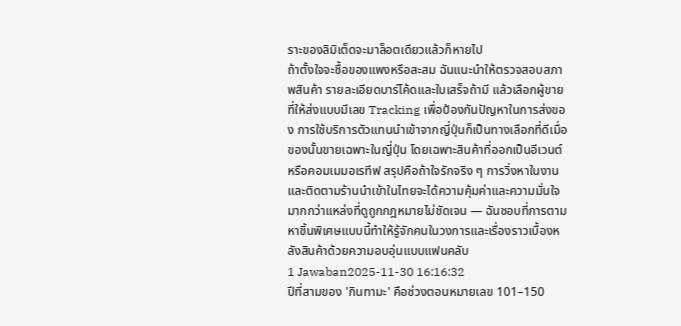ราะของลิมิเต็ดจะมาล็อตเดียวแล้วก็หายไป
ถ้าตั้งใจจะซื้อของแพงหรือสะสม ฉันแนะนำให้ตรวจสอบสภาพสินค้า รายละเอียดบาร์โค้ดและใบเสร็จถ้ามี แล้วเลือกผู้ขายที่ให้ส่งแบบมีเลข Tracking เพื่อป้องกันปัญหาในการส่งของ การใช้บริการตัวแทนนำเข้าจากญี่ปุ่นก็เป็นทางเลือกที่ดีเมื่อของนั้นขายเฉพาะในญี่ปุ่น โดยเฉพาะสินค้าที่ออกเป็นอีเวนต์หรือคอมเมมอเรทีฟ สรุปคือถ้าใจรักจริง ๆ การวิ่งหาในงานและติดตามร้านนำเข้าในไทยจะได้ความคุ้มค่าและความมั่นใจมากกว่าแหล่งที่ดูถูกกฎหมายไม่ชัดเจน — ฉันชอบที่การตามหาชิ้นพิเศษแบบนี้ทำให้รู้จักคนในวงการและเรื่องราวเบื้องหลังสินค้าด้วยความอบอุ่นแบบแฟนคลับ
1 Jawaban2025-11-30 16:16:32
ปีที่สามของ 'กินทามะ' คือช่วงตอนหมายเลข 101–150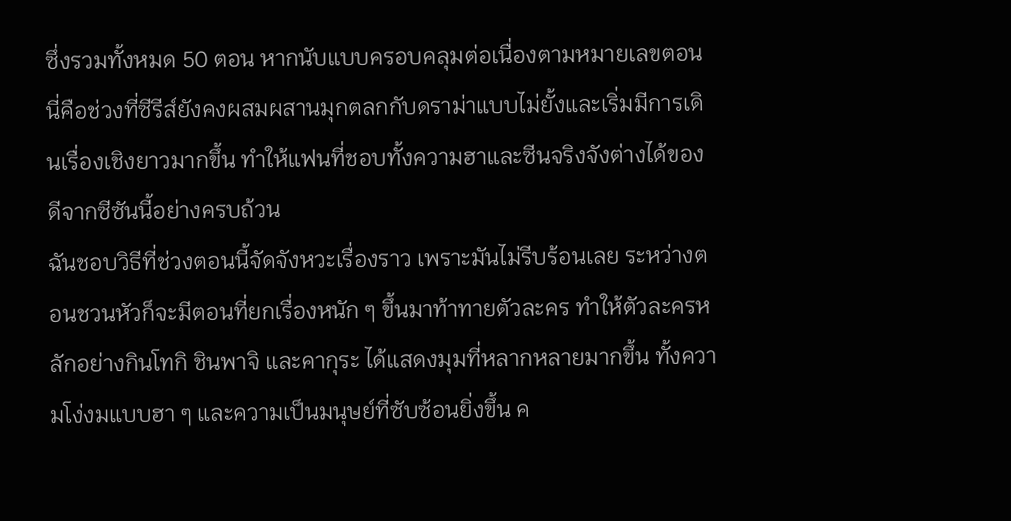ซึ่งรวมทั้งหมด 50 ตอน หากนับแบบครอบคลุมต่อเนื่องตามหมายเลขตอน นี่คือช่วงที่ซีรีส์ยังคงผสมผสานมุกตลกกับดราม่าแบบไม่ยั้งและเริ่มมีการเดินเรื่องเชิงยาวมากขึ้น ทำให้แฟนที่ชอบทั้งความฮาและซีนจริงจังต่างได้ของดีจากซีซันนี้อย่างครบถ้วน
ฉันชอบวิธีที่ช่วงตอนนี้จัดจังหวะเรื่องราว เพราะมันไม่รีบร้อนเลย ระหว่างตอนชวนหัวก็จะมีตอนที่ยกเรื่องหนัก ๆ ขึ้นมาท้าทายตัวละคร ทำให้ตัวละครหลักอย่างกินโทกิ ชินพาจิ และคากุระ ได้แสดงมุมที่หลากหลายมากขึ้น ทั้งความโง่งมแบบฮา ๆ และความเป็นมนุษย์ที่ซับซ้อนยิ่งขึ้น ค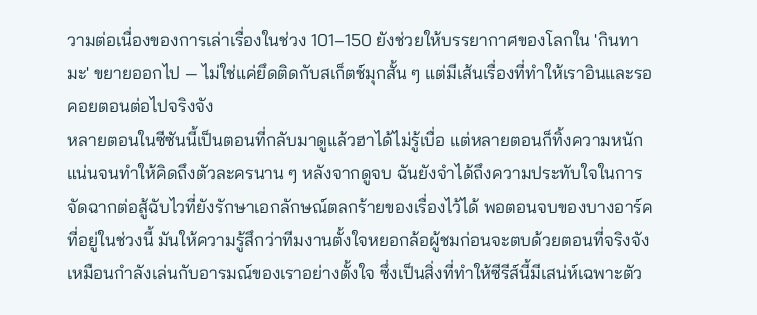วามต่อเนื่องของการเล่าเรื่องในช่วง 101–150 ยังช่วยให้บรรยากาศของโลกใน 'กินทามะ' ขยายออกไป — ไม่ใช่แค่ยึดติดกับสเก็ตช์มุกสั้น ๆ แต่มีเส้นเรื่องที่ทำให้เราอินและรอคอยตอนต่อไปจริงจัง
หลายตอนในซีซันนี้เป็นตอนที่กลับมาดูแล้วฮาได้ไม่รู้เบื่อ แต่หลายตอนก็ทิ้งความหนักแน่นจนทำให้คิดถึงตัวละครนาน ๆ หลังจากดูจบ ฉันยังจำได้ถึงความประทับใจในการจัดฉากต่อสู้ฉับไวที่ยังรักษาเอกลักษณ์ตลกร้ายของเรื่องไว้ได้ พอตอนจบของบางอาร์คที่อยู่ในช่วงนี้ มันให้ความรู้สึกว่าทีมงานตั้งใจหยอกล้อผู้ชมก่อนจะตบด้วยตอนที่จริงจัง เหมือนกำลังเล่นกับอารมณ์ของเราอย่างตั้งใจ ซึ่งเป็นสิ่งที่ทำให้ซีรีส์นี้มีเสน่ห์เฉพาะตัว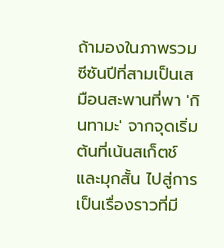ถ้ามองในภาพรวม ซีซันปีที่สามเป็นเสมือนสะพานที่พา 'กินทามะ' จากจุดเริ่มต้นที่เน้นสเก็ตช์และมุกสั้น ไปสู่การเป็นเรื่องราวที่มี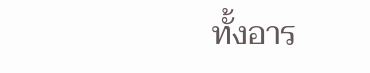ทั้งอาร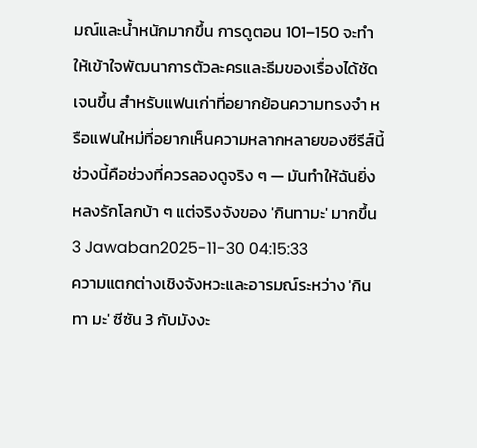มณ์และน้ำหนักมากขึ้น การดูตอน 101–150 จะทำให้เข้าใจพัฒนาการตัวละครและธีมของเรื่องได้ชัดเจนขึ้น สำหรับแฟนเก่าที่อยากย้อนความทรงจำ หรือแฟนใหม่ที่อยากเห็นความหลากหลายของซีรีส์นี้ ช่วงนี้คือช่วงที่ควรลองดูจริง ๆ — มันทำให้ฉันยิ่งหลงรักโลกบ้า ๆ แต่จริงจังของ 'กินทามะ' มากขึ้น
3 Jawaban2025-11-30 04:15:33
ความแตกต่างเชิงจังหวะและอารมณ์ระหว่าง 'กิน ทา มะ' ซีซัน 3 กับมังงะ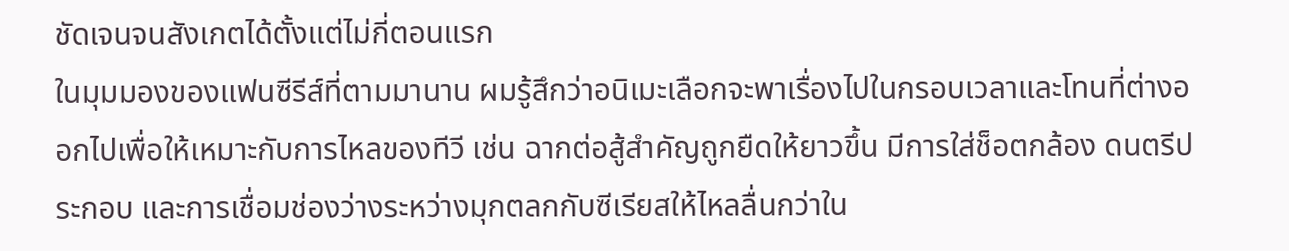ชัดเจนจนสังเกตได้ตั้งแต่ไม่กี่ตอนแรก
ในมุมมองของแฟนซีรีส์ที่ตามมานาน ผมรู้สึกว่าอนิเมะเลือกจะพาเรื่องไปในกรอบเวลาและโทนที่ต่างออกไปเพื่อให้เหมาะกับการไหลของทีวี เช่น ฉากต่อสู้สำคัญถูกยืดให้ยาวขึ้น มีการใส่ช็อตกล้อง ดนตรีประกอบ และการเชื่อมช่องว่างระหว่างมุกตลกกับซีเรียสให้ไหลลื่นกว่าใน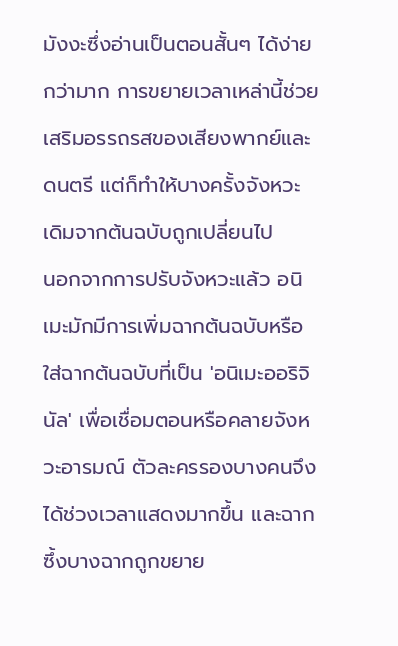มังงะซึ่งอ่านเป็นตอนสั้นๆ ได้ง่ายกว่ามาก การขยายเวลาเหล่านี้ช่วยเสริมอรรถรสของเสียงพากย์และดนตรี แต่ก็ทำให้บางครั้งจังหวะเดิมจากต้นฉบับถูกเปลี่ยนไป
นอกจากการปรับจังหวะแล้ว อนิเมะมักมีการเพิ่มฉากต้นฉบับหรือใส่ฉากต้นฉบับที่เป็น 'อนิเมะออริจินัล' เพื่อเชื่อมตอนหรือคลายจังหวะอารมณ์ ตัวละครรองบางคนจึงได้ช่วงเวลาแสดงมากขึ้น และฉากซึ้งบางฉากถูกขยาย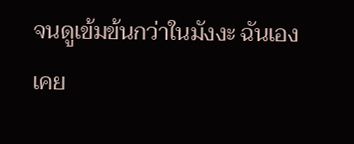จนดูเข้มข้นกว่าในมังงะ ฉันเองเคย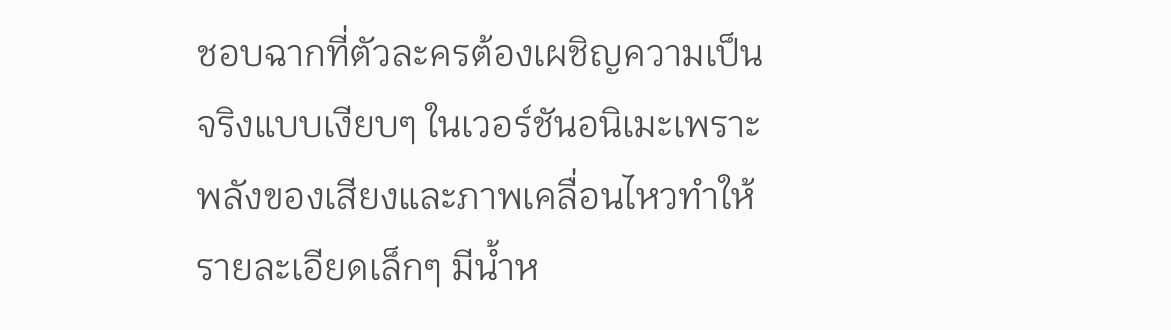ชอบฉากที่ตัวละครต้องเผชิญความเป็นจริงแบบเงียบๆ ในเวอร์ชันอนิเมะเพราะพลังของเสียงและภาพเคลื่อนไหวทำให้รายละเอียดเล็กๆ มีน้ำห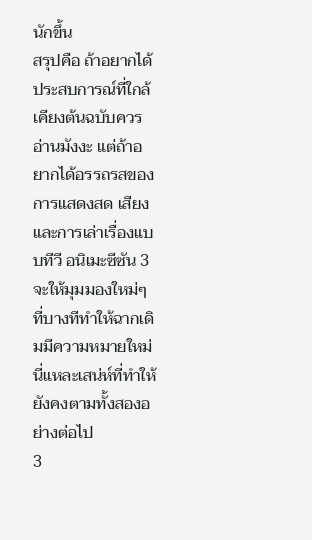นักขึ้น
สรุปคือ ถ้าอยากได้ประสบการณ์ที่ใกล้เคียงต้นฉบับควรอ่านมังงะ แต่ถ้าอยากได้อรรถรสของการแสดงสด เสียง และการเล่าเรื่องแบบทีวี อนิเมะซีซัน 3 จะให้มุมมองใหม่ๆ ที่บางทีทำให้ฉากเดิมมีความหมายใหม่ นี่แหละเสน่ห์ที่ทำให้ยังคงตามทั้งสองอย่างต่อไป
3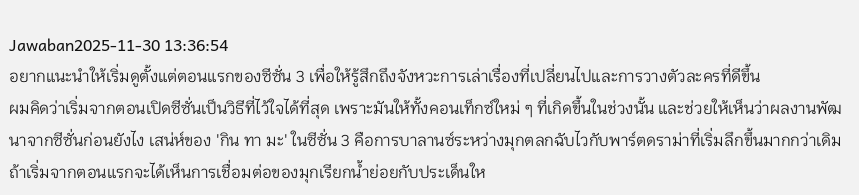Jawaban2025-11-30 13:36:54
อยากแนะนำให้เริ่มดูตั้งแต่ตอนแรกของซีซั่น 3 เพื่อให้รู้สึกถึงจังหวะการเล่าเรื่องที่เปลี่ยนไปและการวางตัวละครที่ดีขึ้น
ผมคิดว่าเริ่มจากตอนเปิดซีซั่นเป็นวิธีที่ไว้ใจได้ที่สุด เพราะมันให้ทั้งคอนเท็กซ์ใหม่ ๆ ที่เกิดขึ้นในช่วงนั้น และช่วยให้เห็นว่าผลงานพัฒนาจากซีซั่นก่อนยังไง เสน่ห์ของ 'กิน ทา มะ' ในซีซั่น 3 คือการบาลานซ์ระหว่างมุกตลกฉับไวกับพาร์ตดราม่าที่เริ่มลึกขึ้นมากกว่าเดิม ถ้าเริ่มจากตอนแรกจะได้เห็นการเชื่อมต่อของมุกเรียกน้ำย่อยกับประเด็นให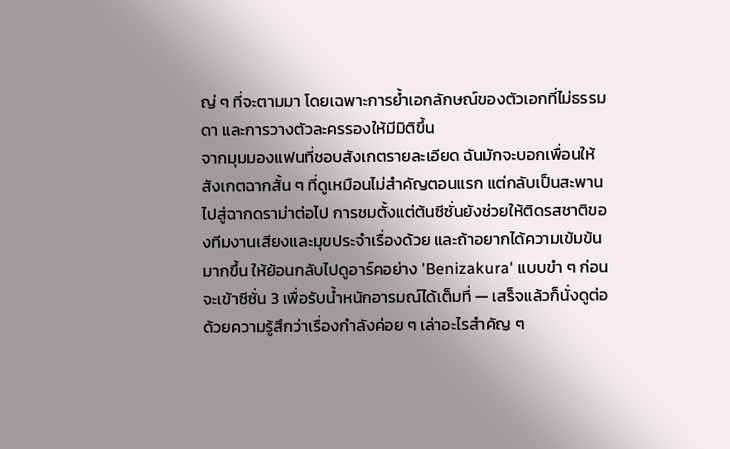ญ่ ๆ ที่จะตามมา โดยเฉพาะการย้ำเอกลักษณ์ของตัวเอกที่ไม่ธรรมดา และการวางตัวละครรองให้มีมิติขึ้น
จากมุมมองแฟนที่ชอบสังเกตรายละเอียด ฉันมักจะบอกเพื่อนให้สังเกตฉากสั้น ๆ ที่ดูเหมือนไม่สำคัญตอนแรก แต่กลับเป็นสะพานไปสู่ฉากดราม่าต่อไป การชมตั้งแต่ต้นซีซั่นยังช่วยให้ติดรสชาติของทีมงานเสียงและมุขประจำเรื่องด้วย และถ้าอยากได้ความเข้มข้นมากขึ้น ให้ย้อนกลับไปดูอาร์คอย่าง 'Benizakura' แบบขำ ๆ ก่อนจะเข้าซีซั่น 3 เพื่อรับน้ำหนักอารมณ์ได้เต็มที่ — เสร็จแล้วก็นั่งดูต่อด้วยความรู้สึกว่าเรื่องกำลังค่อย ๆ เล่าอะไรสำคัญ ๆ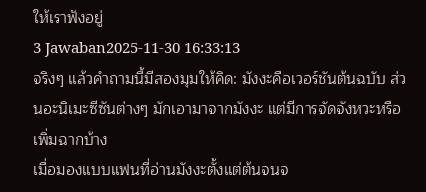ให้เราฟังอยู่
3 Jawaban2025-11-30 16:33:13
จริงๆ แล้วคําถามนี้มีสองมุมให้คิด: มังงะคือเวอร์ชันต้นฉบับ ส่วนอะนิเมะซีซันต่างๆ มักเอามาจากมังงะ แต่มีการจัดจังหวะหรือเพิ่มฉากบ้าง
เมื่อมองแบบแฟนที่อ่านมังงะตั้งแต่ต้นจนจ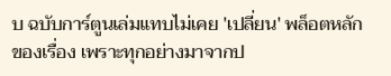บ ฉบับการ์ตูนเล่มแทบไม่เคย 'เปลี่ยน' พล็อตหลักของเรื่อง เพราะทุกอย่างมาจากป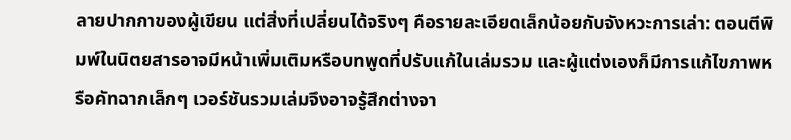ลายปากกาของผู้เขียน แต่สิ่งที่เปลี่ยนได้จริงๆ คือรายละเอียดเล็กน้อยกับจังหวะการเล่า: ตอนตีพิมพ์ในนิตยสารอาจมีหน้าเพิ่มเติมหรือบทพูดที่ปรับแก้ในเล่มรวม และผู้แต่งเองก็มีการแก้ไขภาพหรือคัทฉากเล็กๆ เวอร์ชันรวมเล่มจึงอาจรู้สึกต่างจา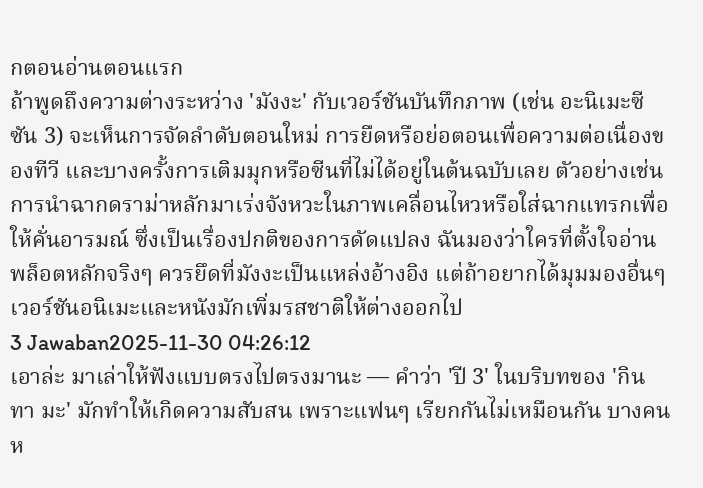กตอนอ่านตอนแรก
ถ้าพูดถึงความต่างระหว่าง 'มังงะ' กับเวอร์ชันบันทึกภาพ (เช่น อะนิเมะซีซัน 3) จะเห็นการจัดลำดับตอนใหม่ การยืดหรือย่อตอนเพื่อความต่อเนื่องของทีวี และบางครั้งการเติมมุกหรือซีนที่ไม่ได้อยู่ในต้นฉบับเลย ตัวอย่างเช่นการนำฉากดราม่าหลักมาเร่งจังหวะในภาพเคลื่อนไหวหรือใส่ฉากแทรกเพื่อให้คั่นอารมณ์ ซึ่งเป็นเรื่องปกติของการดัดแปลง ฉันมองว่าใครที่ตั้งใจอ่านพล็อตหลักจริงๆ ควรยึดที่มังงะเป็นแหล่งอ้างอิง แต่ถ้าอยากได้มุมมองอื่นๆ เวอร์ชันอนิเมะและหนังมักเพิ่มรสชาติให้ต่างออกไป
3 Jawaban2025-11-30 04:26:12
เอาล่ะ มาเล่าให้ฟังแบบตรงไปตรงมานะ — คำว่า 'ปี 3' ในบริบทของ 'กิน ทา มะ' มักทำให้เกิดความสับสน เพราะแฟนๆ เรียกกันไม่เหมือนกัน บางคนห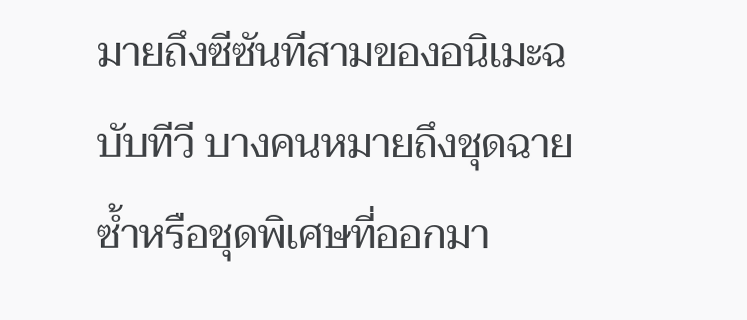มายถึงซีซันทีสามของอนิเมะฉบับทีวี บางคนหมายถึงชุดฉายซ้ำหรือชุดพิเศษที่ออกมา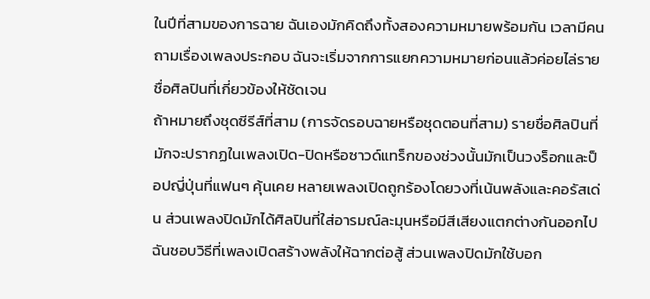ในปีที่สามของการฉาย ฉันเองมักคิดถึงทั้งสองความหมายพร้อมกัน เวลามีคนถามเรื่องเพลงประกอบ ฉันจะเริ่มจากการแยกความหมายก่อนแล้วค่อยไล่รายชื่อศิลปินที่เกี่ยวข้องให้ชัดเจน
ถ้าหมายถึงชุดซีรีส์ที่สาม (การจัดรอบฉายหรือชุดตอนที่สาม) รายชื่อศิลปินที่มักจะปรากฏในเพลงเปิด-ปิดหรือซาวด์แทร็กของช่วงนั้นมักเป็นวงร็อกและป็อปญี่ปุ่นที่แฟนๆ คุ้นเคย หลายเพลงเปิดถูกร้องโดยวงที่เน้นพลังและคอรัสเด่น ส่วนเพลงปิดมักได้ศิลปินที่ใส่อารมณ์ละมุนหรือมีสีเสียงแตกต่างกันออกไป ฉันชอบวิธีที่เพลงเปิดสร้างพลังให้ฉากต่อสู้ ส่วนเพลงปิดมักใช้บอก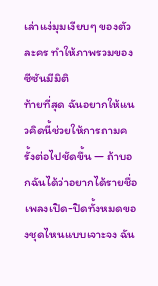เล่าแง่มุมเงียบๆ ของตัวละคร ทำให้ภาพรวมของซีซันมีมิติ
ท้ายที่สุด ฉันอยากให้แนวคิดนี้ช่วยให้การถามครั้งต่อไปชัดขึ้น — ถ้าบอกฉันได้ว่าอยากได้รายชื่อเพลงเปิด-ปิดทั้งหมดของชุดไหนแบบเจาะจง ฉัน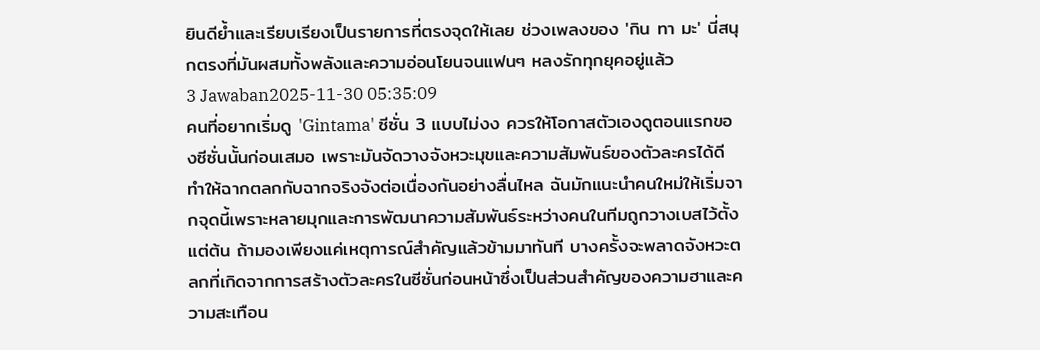ยินดีย้ำและเรียบเรียงเป็นรายการที่ตรงจุดให้เลย ช่วงเพลงของ 'กิน ทา มะ' นี่สนุกตรงที่มันผสมทั้งพลังและความอ่อนโยนจนแฟนๆ หลงรักทุกยุคอยู่แล้ว
3 Jawaban2025-11-30 05:35:09
คนที่อยากเริ่มดู 'Gintama' ซีซั่น 3 แบบไม่งง ควรให้โอกาสตัวเองดูตอนแรกของซีซั่นนั้นก่อนเสมอ เพราะมันจัดวางจังหวะมุขและความสัมพันธ์ของตัวละครได้ดี ทำให้ฉากตลกกับฉากจริงจังต่อเนื่องกันอย่างลื่นไหล ฉันมักแนะนำคนใหม่ให้เริ่มจากจุดนี้เพราะหลายมุกและการพัฒนาความสัมพันธ์ระหว่างคนในทีมถูกวางเบสไว้ตั้งแต่ต้น ถ้ามองเพียงแค่เหตุการณ์สำคัญแล้วข้ามมาทันที บางครั้งจะพลาดจังหวะตลกที่เกิดจากการสร้างตัวละครในซีซั่นก่อนหน้าซึ่งเป็นส่วนสำคัญของความฮาและความสะเทือน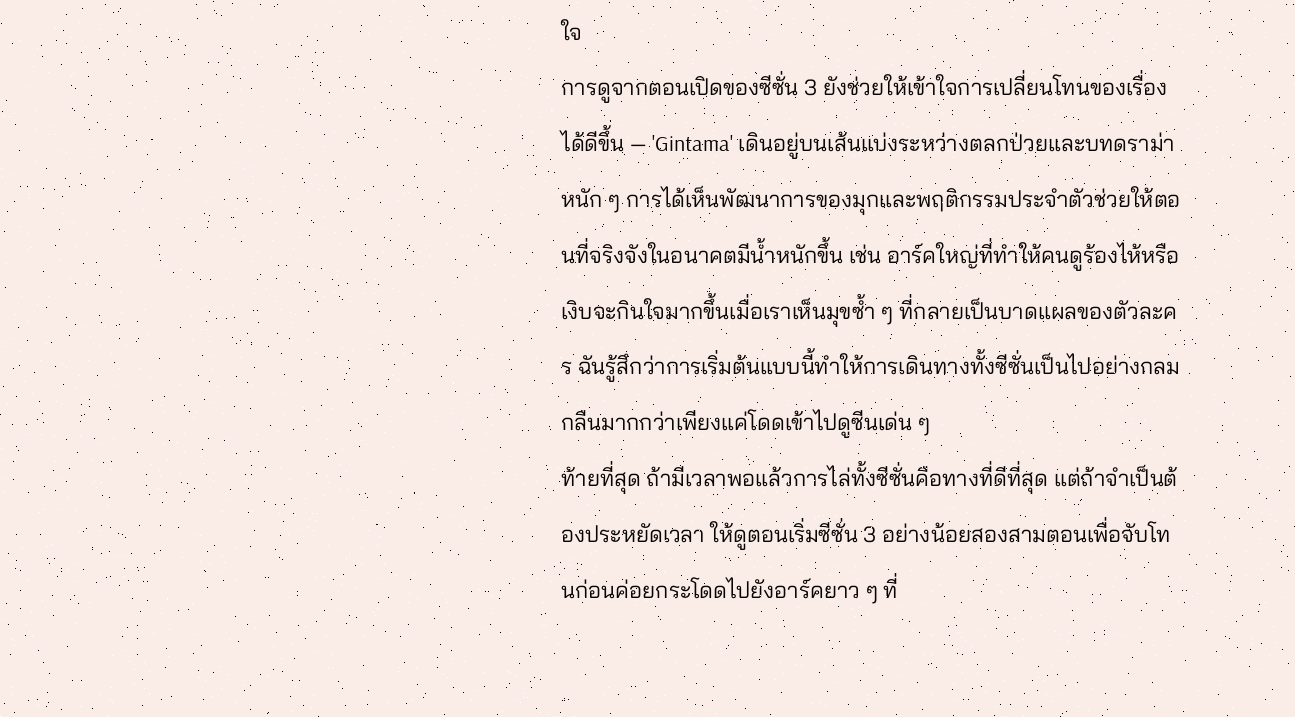ใจ
การดูจากตอนเปิดของซีซั่น 3 ยังช่วยให้เข้าใจการเปลี่ยนโทนของเรื่องได้ดีขึ้น — 'Gintama' เดินอยู่บนเส้นแบ่งระหว่างตลกป่วยและบทดราม่าหนัก ๆ การได้เห็นพัฒนาการของมุกและพฤติกรรมประจำตัวช่วยให้ตอนที่จริงจังในอนาคตมีน้ำหนักขึ้น เช่น อาร์คใหญ่ที่ทำให้คนดูร้องไห้หรือเงิบจะกินใจมากขึ้นเมื่อเราเห็นมุขซ้ำ ๆ ที่กลายเป็นบาดแผลของตัวละคร ฉันรู้สึกว่าการเริ่มต้นแบบนี้ทำให้การเดินทางทั้งซีซั่นเป็นไปอย่างกลมกลืนมากกว่าเพียงแค่โดดเข้าไปดูซีนเด่น ๆ
ท้ายที่สุด ถ้ามีเวลาพอแล้วการไล่ทั้งซีซั่นคือทางที่ดีที่สุด แต่ถ้าจำเป็นต้องประหยัดเวลา ให้ดูตอนเริ่มซีซั่น 3 อย่างน้อยสองสามตอนเพื่อจับโทนก่อนค่อยกระโดดไปยังอาร์คยาว ๆ ที่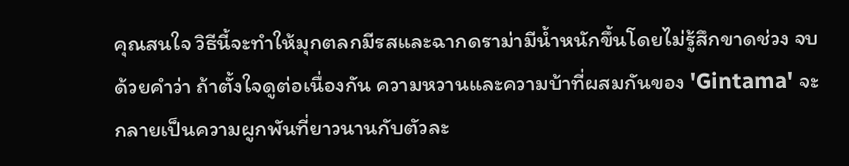คุณสนใจ วิธีนี้จะทำให้มุกตลกมีรสและฉากดราม่ามีน้ำหนักขึ้นโดยไม่รู้สึกขาดช่วง จบด้วยคำว่า ถ้าตั้งใจดูต่อเนื่องกัน ความหวานและความบ้าที่ผสมกันของ 'Gintama' จะกลายเป็นความผูกพันที่ยาวนานกับตัวละ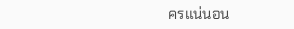ครแน่นอน